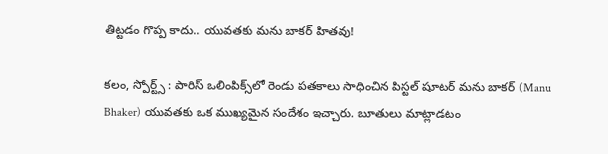తిట్టడం గొప్ప కాదు.. యువతకు మను బాకర్ హితవు!

కలం, స్పోర్ట్స్ : పారిస్ ఒలింపిక్స్‌లో రెండు పతకాలు సాధించిన పిస్టల్ షూటర్ మను బాకర్ (Manu Bhaker) యువతకు ఒక ముఖ్యమైన సందేశం ఇచ్చారు. బూతులు మాట్లాడటం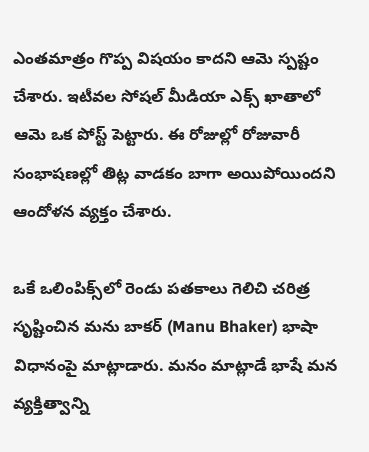ఎంతమాత్రం గొప్ప విషయం కాదని ఆమె స్పష్టం చేశారు. ఇటీవల సోషల్ మీడియా ఎక్స్ ఖాతాలో ఆమె ఒక పోస్ట్ పెట్టారు. ఈ రోజుల్లో రోజువారీ సంభాషణల్లో తిట్ల వాడకం బాగా అయిపోయిందని ఆందోళన వ్యక్తం చేశారు.

ఒకే ఒలింపిక్స్‌లో రెండు పతకాలు గెలిచి చరిత్ర సృష్టించిన మను బాకర్ (Manu Bhaker) భాషా విధానంపై మాట్లాడారు. మనం మాట్లాడే భాషే మన వ్యక్తిత్వాన్ని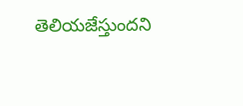తెలియజేస్తుందని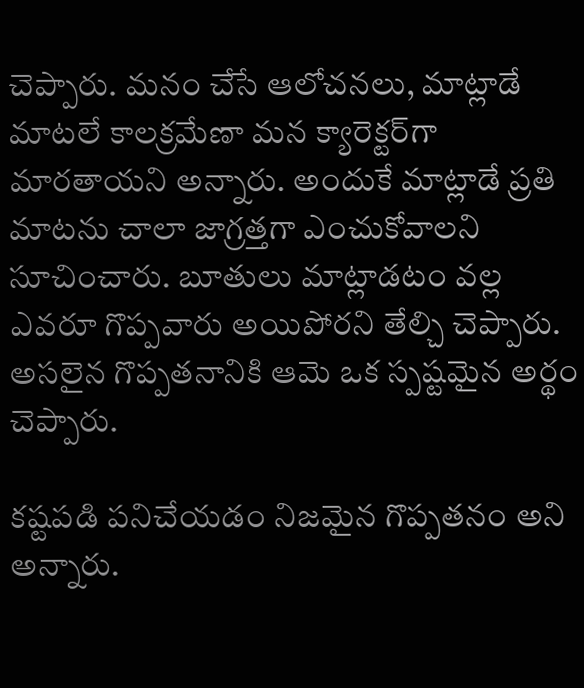చెప్పారు. మనం చేసే ఆలోచనలు, మాట్లాడే మాటలే కాలక్రమేణా మన క్యారెక్టర్‌గా మారతాయని అన్నారు. అందుకే మాట్లాడే ప్రతి మాటను చాలా జాగ్రత్తగా ఎంచుకోవాలని సూచించారు. బూతులు మాట్లాడటం వల్ల ఎవరూ గొప్పవారు అయిపోరని తేల్చి చెప్పారు. అసలైన గొప్పతనానికి ఆమె ఒక స్పష్టమైన అర్థం చెప్పారు.

కష్టపడి పనిచేయడం నిజమైన గొప్పతనం అని అన్నారు.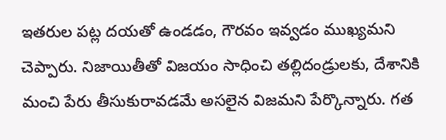ఇతరుల పట్ల దయతో ఉండడం, గౌరవం ఇవ్వడం ముఖ్యమని చెప్పారు. నిజాయితీతో విజయం సాధించి తల్లిదండ్రులకు, దేశానికి మంచి పేరు తీసుకురావడమే అసలైన విజమని పేర్కొన్నారు. గత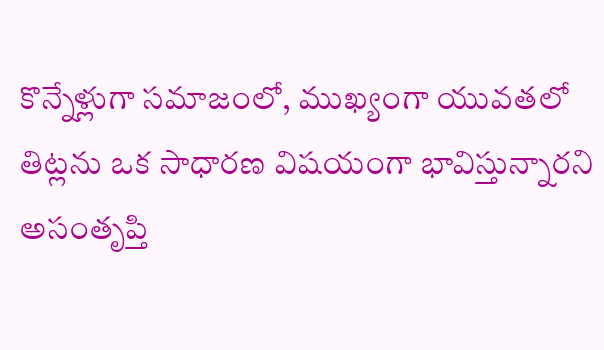కొన్నేళ్లుగా సమాజంలో, ముఖ్యంగా యువతలో తిట్లను ఒక సాధారణ విషయంగా భావిస్తున్నారని అసంతృప్తి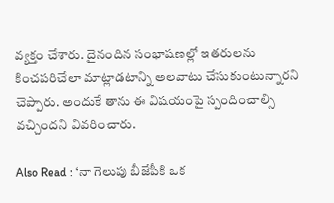వ్యక్తం చేశారు. దైనందిన సంభాషణల్లో ఇతరులను కించపరిచేలా మాట్లాడటాన్ని అలవాటు చేసుకుంటున్నారని చెప్పారు. అందుకే తాను ఈ విషయంపై స్పందించాల్సి వచ్చిందని వివరించారు.

Also Read : ‘నా గెలుపు బీజేపీకి ఒక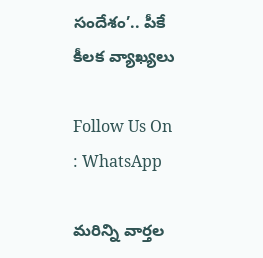సందేశం’.. పీకే కీలక వ్యాఖ్యలు

Follow Us On : WhatsApp

మ‌రిన్ని వార్త‌ల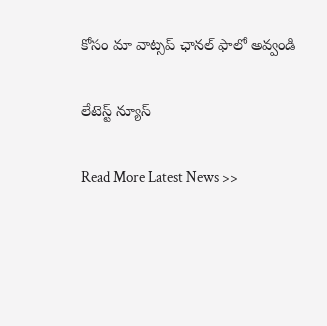కోసం మా వాట్స‌ప్ ఛాన‌ల్ ఫాలో అవ్వండి

లేటెస్ట్ న్యూస్‌

Read More Latest News >>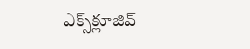ఎక్స్‌క్లూజివ్‌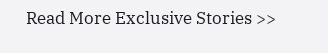Read More Exclusive Stories >>